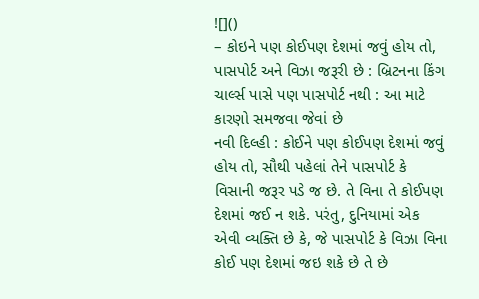![]()
– કોઇને પણ કોઈપણ દેશમાં જવું હોય તો, પાસપોર્ટ અને વિઝા જરૂરી છે : બ્રિટનના કિંગ ચાર્લ્સ પાસે પણ પાસપોર્ટ નથી : આ માટે કારણો સમજવા જેવાં છે
નવી દિલ્હી : કોઈને પણ કોઈપણ દેશમાં જવું હોય તો, સૌથી પહેલાં તેને પાસપોર્ટ કે વિસાની જરૂર પડે જ છે. તે વિના તે કોઈપણ દેશમાં જઈ ન શકે. પરંતુ, દુનિયામાં એક એવી વ્યક્તિ છે કે, જે પાસપોર્ટ કે વિઝા વિના કોઈ પણ દેશમાં જઇ શકે છે તે છે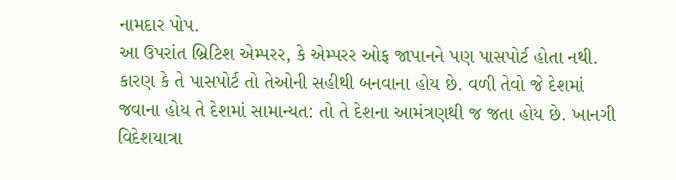નામદાર પોપ.
આ ઉપરાંત બ્રિટિશ એમ્પરર, કે એમ્પરર ઓફ જાપાનને પણ પાસપોર્ટ હોતા નથી. કારણ કે તે પાસપોર્ટ તો તેઓની સહીથી બનવાના હોય છે. વળી તેવો જે દેશમાં જવાના હોય તે દેશમાં સામાન્યત: તો તે દેશના આમંત્રણથી જ જતા હોય છે. ખાનગી વિદેશયાત્રા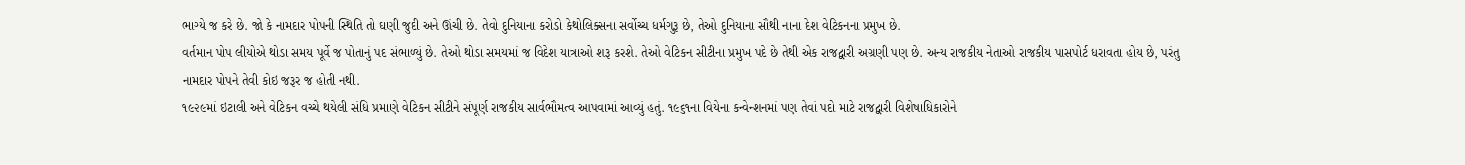ભાગ્યે જ કરે છે. જો કે નામદાર પોપની સ્થિતિ તો ઘણી જુદી અને ઊંચી છે. તેવો દુનિયાના કરોડો કેથોલિક્સના સર્વોચ્ચ ધર્મગુરૂ છે, તેઓ દુનિયાના સૌથી નાના દેશ વેટિકનના પ્રમુખ છે.
વર્તમાન પોપ લીયોએ થોડા સમય પૂર્વે જ પોતાનું પદ સંભાળ્યું છે. તેઓ થોડા સમયમાં જ વિદેશ યાત્રાઓ શરૂ કરશે. તેઓ વેટિકન સીટીના પ્રમુખ પદે છે તેથી એક રાજદ્વારી અગ્રણી પણ છે. અન્ય રાજકીય નેતાઓ રાજકીય પાસપોર્ટ ધરાવતા હોય છે, પરંતુ નામદાર પોપને તેવી કોઇ જરૂર જ હોતી નથી.
૧૯૨૯માં ઇટાલી અને વેટિકન વચ્ચે થયેલી સંધિ પ્રમાણે વેટિકન સીટીને સંપૂર્ણ રાજકીય સાર્વભૌમત્વ આપવામાં આવ્યું હતું. ૧૯૬૧ના વિયેના કન્વેન્શનમાં પણ તેવાં પદો માટે રાજદ્વારી વિશેષાધિકારોને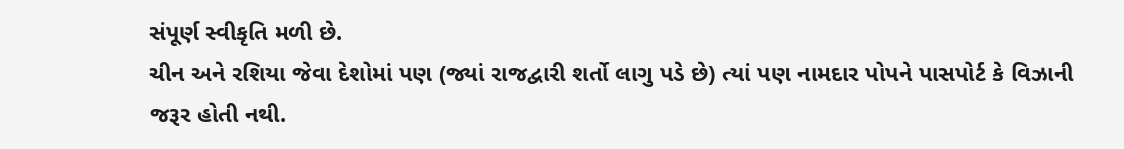સંપૂર્ણ સ્વીકૃતિ મળી છે.
ચીન અને રશિયા જેવા દેશોમાં પણ (જ્યાં રાજદ્વારી શર્તો લાગુ પડે છે) ત્યાં પણ નામદાર પોપને પાસપોર્ટ કે વિઝાની જરૂર હોતી નથી.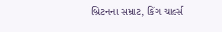બ્રિટનના સમ્રાટ, કિંગ ચાર્લ્સ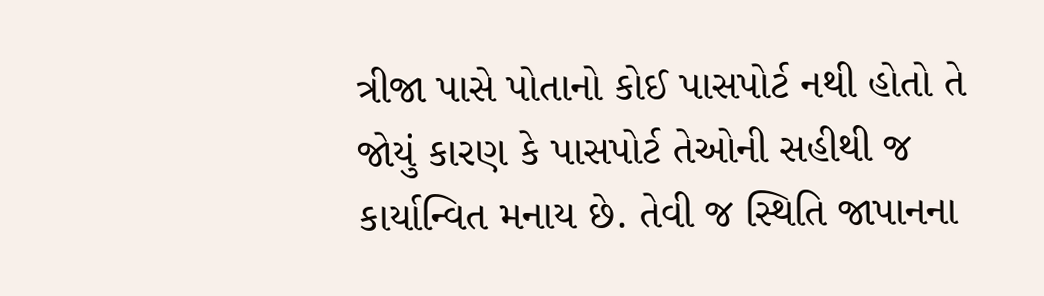ત્રીજા પાસે પોતાનો કોઈ પાસપોર્ટ નથી હોતો તે જોયું કારણ કે પાસપોર્ટ તેઓની સહીથી જ કાર્યાન્વિત મનાય છે. તેવી જ સ્થિતિ જાપાનના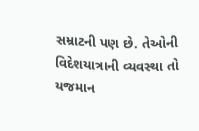સમ્રાટની પણ છે. તેઓની વિદેશયાત્રાની વ્યવસ્થા તો યજમાન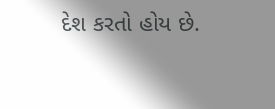દેશ કરતો હોય છે.